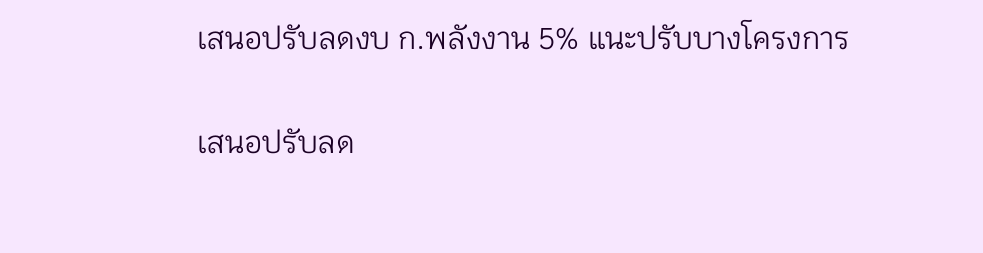เสนอปรับลดงบ ก.พลังงาน 5% แนะปรับบางโครงการ

เสนอปรับลด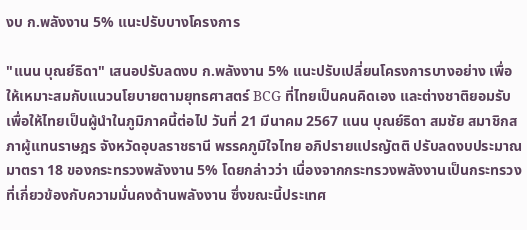งบ ก.พลังงาน 5% แนะปรับบางโครงการ

"แนน บุณย์ธิดา" เสนอปรับลดงบ ก.พลังงาน 5% แนะปรับเปลี่ยนโครงการบางอย่าง เพื่อให้เหมาะสมกับแนวนโยบายตามยุทธศาสตร์ BCG ที่ไทยเป็นคนคิดเอง และต่างชาติยอมรับ เพื่อให้ไทยเป็นผู้นำในภูมิภาคนี้ต่อไป วันที่ 21 มีนาคม 2567 แนน บุณย์ธิดา สมชัย สมาชิกสภาผู้แทนราษฎร จังหวัดอุบลราชธานี พรรคภูมิใจไทย อภิปรายแปรญัตติ ปรับลดงบประมาณมาตรา 18 ของกระทรวงพลังงาน 5% โดยกล่าวว่า เนื่องจากกระทรวงพลังงานเป็นกระทรวงที่เกี่ยวข้องกับความมั่นคงด้านพลังงาน ซึ่งขณะนี้ประเทศ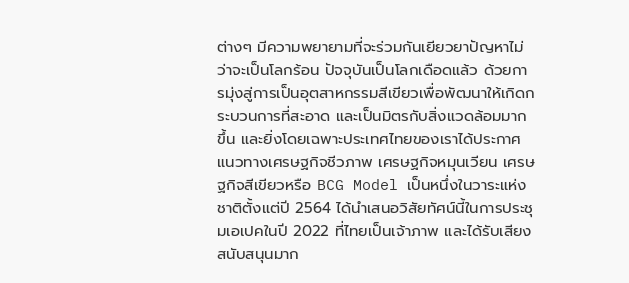ต่างๆ มีความพยายามที่จะร่วมกันเยียวยาปัญหาไม่ว่าจะเป็นโลกร้อน ปัจจุบันเป็นโลกเดือดแล้ว ด้วยการมุ่งสู่การเป็นอุตสาหกรรมสีเขียวเพื่อพัฒนาให้เกิดกระบวนการที่สะอาด และเป็นมิตรกับสิ่งแวดล้อมมากขึ้น และยิ่งโดยเฉพาะประเทศไทยของเราได้ประกาศแนวทางเศรษฐกิจชีวภาพ เศรษฐกิจหมุนเวียน เศรษฐกิจสีเขียวหรือ BCG Model เป็นหนึ่งในวาระแห่งชาติตั้งแต่ปี 2564 ได้นำเสนอวิสัยทัศน์นี้ในการประชุมเอเปคในปี 2022 ที่ไทยเป็นเจ้าภาพ และได้รับเสียงสนับสนุนมาก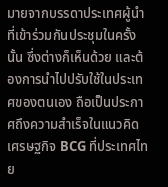มายจากบรรดาประเทศผู้นำที่เข้าร่วมกันประชุมในครั้งนั้น ซึ่งต่างก็เห็นด้วย และต้องการนำไปปรับใช้ในประเทศของตนเอง ถือเป็นประกาศถึงความสำเร็จในแนวคิดเศรษฐกิจ BCG ที่ประเทศไทย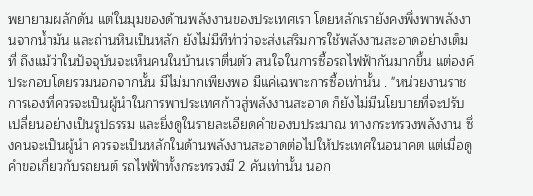พยายามผลักดัน แต่ในมุมของด้านพลังงานของประเทศเรา โดยหลักเรายังคงพึ่งพาพลังงานจากน้ำมัน และถ่านหินเป็นหลัก ยังไม่มีทีท่าว่าจะส่งเสริมการใช้พลังงานสะอาดอย่างเต็มที่ ถึงแม้ว่าในปัจจุบันจะเห็นคนในบ้านเราตื่นตัว สนใจในการซื้อรถไฟฟ้ากันมากขึ้น แต่องค์ประกอบโดยรวมนอกจากนั้น มีไม่มากเพียงพอ มีแค่เฉพาะการซื้อเท่านั้น . "หน่วยงานราชการเองที่ควรจะเป็นผู้นำในการพาประเทศก้าวสู่พลังงานสะอาด ก็ยังไม่มีนโยบายที่จะปรับเปลี่ยนอย่างเป็นรูปธรรม และยิ่งดูในรายละเอียดคำของบประมาณ ทางกระทรวงพลังงาน ซึ่งคนจะเป็นผู้นำ ควรจะเป็นหลักในด้านพลังงานสะอาดต่อไปให้ประเทศในอนาคต แต่เมื่อดูคำขอเกี่ยวกับรถยนต์ รถไฟฟ้าทั้งกระทรวงมี 2 คันเท่านั้น นอก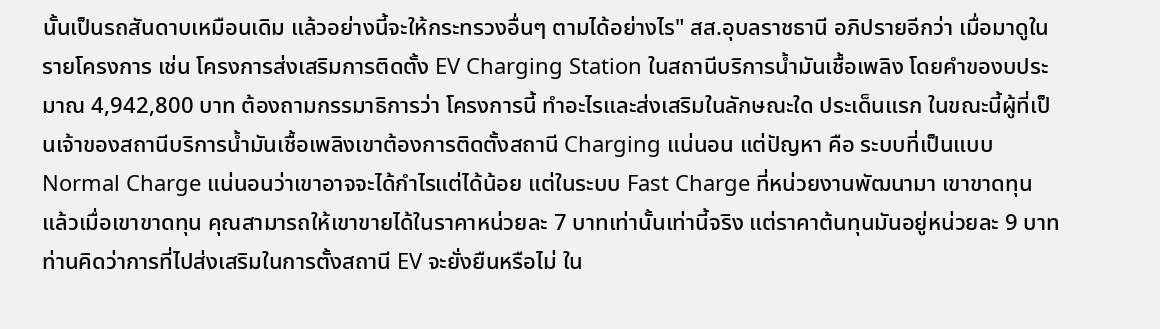นั้นเป็นรถสันดาบเหมือนเดิม แล้วอย่างนี้จะให้กระทรวงอื่นๆ ตามได้อย่างไร" สส.อุบลราชธานี อภิปรายอีกว่า เมื่อมาดูในรายโครงการ เช่น โครงการส่งเสริมการติดตั้ง EV Charging Station ในสถานีบริการน้ำมันเชื้อเพลิง โดยคำของบประมาณ 4,942,800 บาท ต้องถามกรรมาธิการว่า โครงการนี้ ทำอะไรและส่งเสริมในลักษณะใด ประเด็นแรก ในขณะนี้ผู้ที่เป็นเจ้าของสถานีบริการน้ำมันเชื้อเพลิงเขาต้องการติดตั้งสถานี Charging แน่นอน แต่ปัญหา คือ ระบบที่เป็นแบบ Normal Charge แน่นอนว่าเขาอาจจะได้กำไรแต่ได้น้อย แต่ในระบบ Fast Charge ที่หน่วยงานพัฒนามา เขาขาดทุน แล้วเมื่อเขาขาดทุน คุณสามารถให้เขาขายได้ในราคาหน่วยละ 7 บาทเท่านั้นเท่านี้จริง แต่ราคาต้นทุนมันอยู่หน่วยละ 9 บาท ท่านคิดว่าการที่ไปส่งเสริมในการตั้งสถานี EV จะยั่งยืนหรือไม่ ใน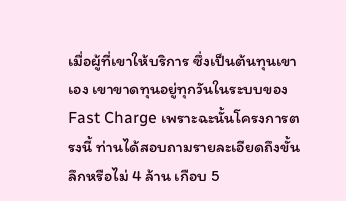เมื่อผู้ที่เขาให้บริการ ซึ่งเป็นต้นทุนเขาเอง เขาขาดทุนอยู่ทุกวันในระบบของ Fast Charge เพราะฉะนั้นโครงการตรงนี้ ท่านได้สอบถามรายละเอียดถึงขั้นลึกหรือไม่ 4 ล้าน เกือบ 5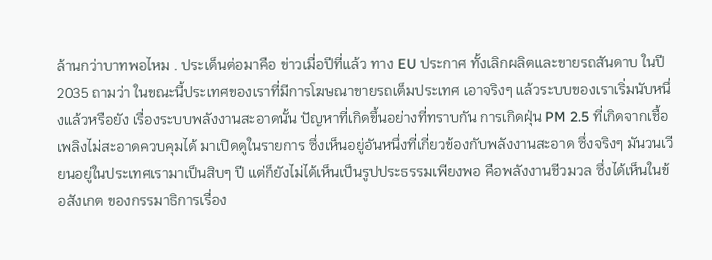ล้านกว่าบาทพอไหม . ประเด็นต่อมาคือ ข่าวเมื่อปีที่แล้ว ทาง EU ประกาศ ทั้งเลิกผลิตและขายรถสันดาบ ในปี 2035 ถามว่า ในขณะนี้ประเทศของเราที่มีการโฆษณาขายรถเต็มประเทศ เอาจริงๆ แล้วระบบของเราเริ่มนับหนึ่งแล้วหรือยัง เรื่องระบบพลังงานสะอาดนั้น ปัญหาที่เกิดขึ้นอย่างที่ทราบกัน การเกิดฝุ่น PM 2.5 ที่เกิดจากเชื้อเพลิงไม่สะอาดควบคุมได้ มาเปิดดูในรายการ ซึ่งเห็นอยู่อันหนึ่งที่เกี่ยวข้องกับพลังงานสะอาด ซึ่งจริงๆ มันวนเวียนอยู่ในประเทศเรามาเป็นสิบๆ ปี แต่ก็ยังไม่ได้เห็นเป็นรูปประธรรมเพียงพอ คือพลังงานชีวมวล ซึ่งได้เห็นในข้อสังเกต ของกรรมาธิการเรื่อง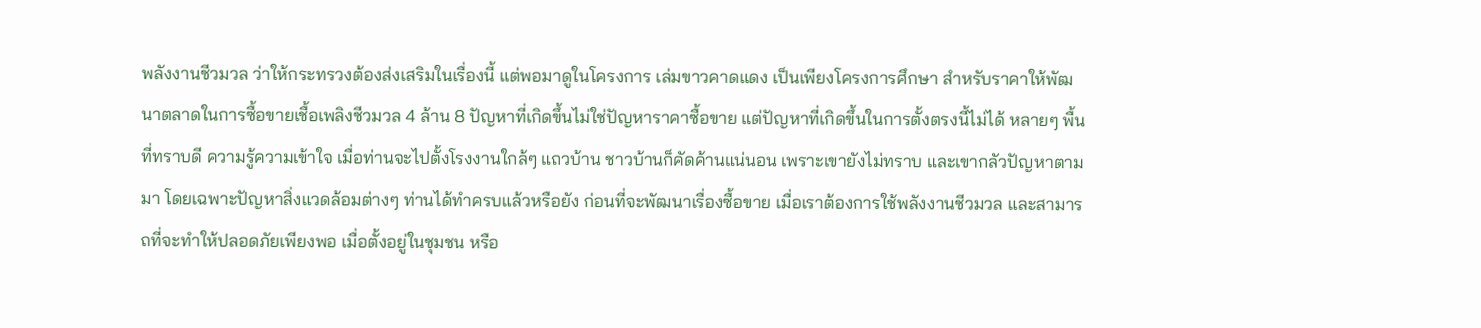พลังงานชีวมวล ว่าให้กระทรวงต้องส่งเสริมในเรื่องนี้ แต่พอมาดูในโครงการ เล่มขาวคาดแดง เป็นเพียงโครงการศึกษา สำหรับราคาให้พัฒนาตลาดในการซื้อขายเชื้อเพลิงชีวมวล 4 ล้าน 8 ปัญหาที่เกิดขึ้นไม่ใช่ปัญหาราคาซื้อขาย แต่ปัญหาที่เกิดขึ้นในการตั้งตรงนี้ไม่ได้ หลายๆ พื้นที่ทราบดี ความรู้ความเข้าใจ เมื่อท่านจะไปตั้งโรงงานใกล้ๆ แถวบ้าน ชาวบ้านก็คัดค้านแน่นอน เพราะเขายังไม่ทราบ และเขากลัวปัญหาตามมา โดยเฉพาะปัญหาสิ่งแวดล้อมต่างๆ ท่านได้ทำครบแล้วหรือยัง ก่อนที่จะพัฒนาเรื่องซื้อขาย เมื่อเราต้องการใช้พลังงานชีวมวล และสามารถที่จะทำให้ปลอดภัยเพียงพอ เมื่อตั้งอยู่ในชุมชน หรือ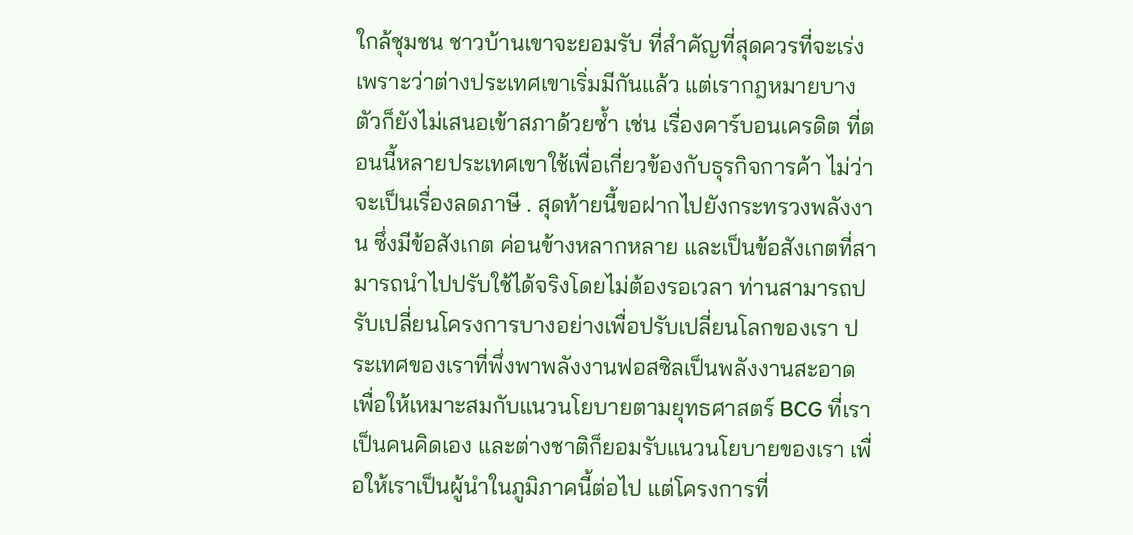ใกล้ชุมชน ชาวบ้านเขาจะยอมรับ ที่สำคัญที่สุดควรที่จะเร่ง เพราะว่าต่างประเทศเขาเริ่มมีกันแล้ว แต่เรากฎหมายบางตัวก็ยังไม่เสนอเข้าสภาด้วยซ้ำ เช่น เรื่องคาร์บอนเครดิต ที่ตอนนี้หลายประเทศเขาใช้เพื่อเกี่ยวข้องกับธุรกิจการค้า ไม่ว่าจะเป็นเรื่องลดภาษี . สุดท้ายนี้ขอฝากไปยังกระทรวงพลังงาน ซึ่งมีข้อสังเกต ค่อนข้างหลากหลาย และเป็นข้อสังเกตที่สามารถนำไปปรับใช้ได้จริงโดยไม่ต้องรอเวลา ท่านสามารถปรับเปลี่ยนโครงการบางอย่างเพื่อปรับเปลี่ยนโลกของเรา ประเทศของเราที่พึ่งพาพลังงานฟอสซิลเป็นพลังงานสะอาด เพื่อให้เหมาะสมกับแนวนโยบายตามยุทธศาสตร์ BCG ที่เราเป็นคนคิดเอง และต่างชาติก็ยอมรับแนวนโยบายของเรา เพื่อให้เราเป็นผู้นำในภูมิภาคนี้ต่อไป แต่โครงการที่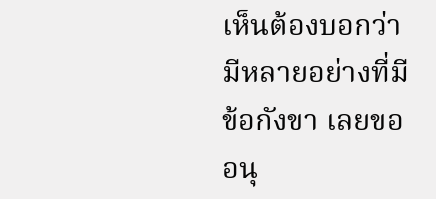เห็นต้องบอกว่ามีหลายอย่างที่มีข้อกังขา เลยขออนุ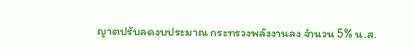ญาตปรับลดงบประมาณ กระทรวงพลังงานลง จำนวน 5% น.ส.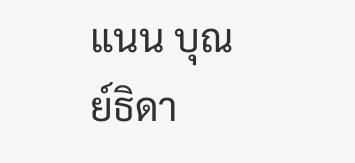แนน บุณย์ธิดา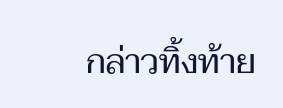กล่าวทิ้งท้าย